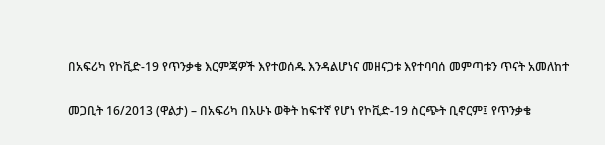በአፍሪካ የኮቪድ-19 የጥንቃቄ እርምጃዎች እየተወሰዱ እንዳልሆነና መዘናጋቱ እየተባባሰ መምጣቱን ጥናት አመለከተ

መጋቢት 16/2013 (ዋልታ) – በአፍሪካ በአሁኑ ወቅት ከፍተኛ የሆነ የኮቪድ-19 ስርጭት ቢኖርም፤ የጥንቃቄ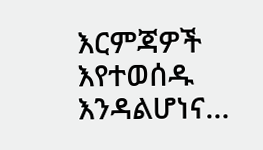እርምጃዎች እየተወሰዱ እንዳልሆነና…